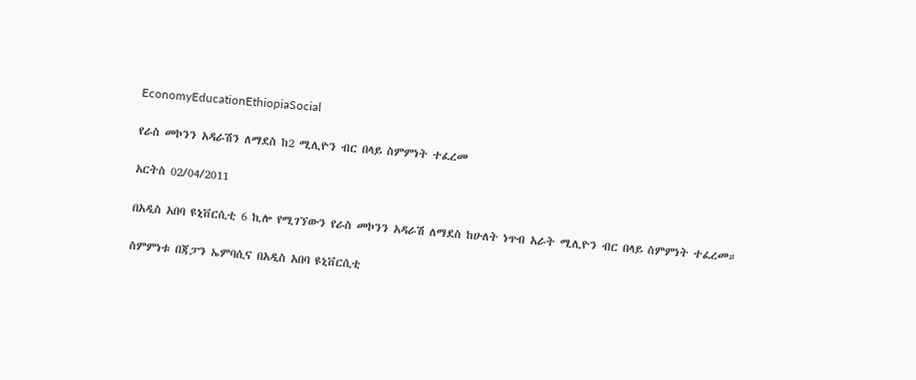EconomyEducationEthiopiaSocial

የራስ መኮንን አዳራሽን ለማደስ ከ2 ሚሊዮን ብር በላይ ስምምነት ተፈረመ

አርትስ 02/04/2011

በአዲስ አበባ ዩኒቨርሲቲ 6 ኪሎ የሚገኘውን የራስ መኮንን አዳራሽ ለማደስ ከሁለት ነጥብ አራት ሚሊዮን ብር በላይ ስምምነት ተፈረመ።

ስምምነቱ በጃፓን ኤምባሲና በአዲስ አበባ ዩኒቨርሲቲ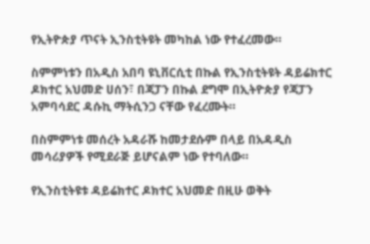የኢትዮጵያ ጥናት ኢንስቲትዩት መካከል ነው የተፈረመው።

ስምምነቱን በአዲስ አበባ ዩኒቨርሲቲ በኩል የኢንስቲትዩት ዳይሬክተር ዶክተር አህመድ ሀሰን፣ በጃፓን በኩል ደግሞ በኢትዮጵያ የጃፓን አምባሳደር ዳሱኪ ማትሲንጋ ናቸው የፈረሙት።

በስምምነቱ መሰረት አዳራሹ ከመታደሱም በላይ በአዳዲስ መሳሪያዎች የሚደራጅ ይሆናልም ነው የተባለው።

የኢንስቲትዩቱ ዳይሬክተር ዶክተር አህመድ በዚሁ ወቅት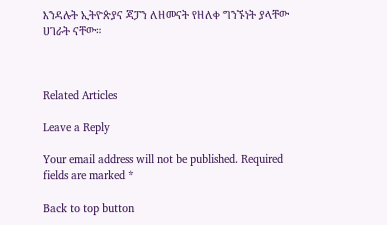እንዳሉት ኢትዮጵያና ጃፓን ለዘመናት የዘለቀ ግንኙነት ያላቸው ሀገራት ናቸው።



Related Articles

Leave a Reply

Your email address will not be published. Required fields are marked *

Back to top button